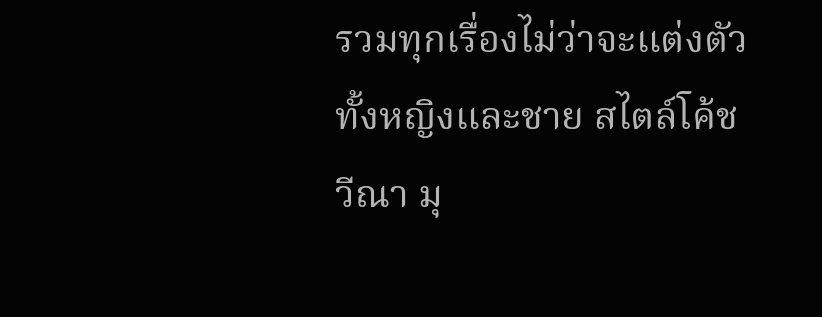รวมทุกเรื่องไม่ว่าจะแต่งตัวทั้งหญิงและชาย สไตล์โค้ชวีณา มุ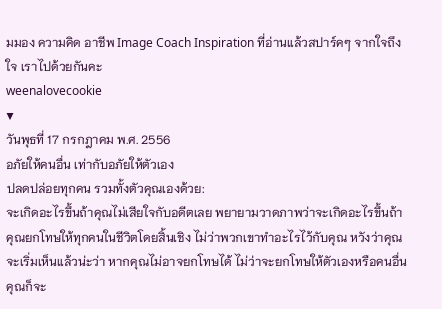มมอง ความคิด อาชีพ Image Coach Inspiration ที่อ่านแล้วสปาร์คๆ จากใจถึงใจ เราไปด้วยกันคะ
weenalovecookie
▼
วันพุธที่ 17 กรกฎาคม พ.ศ. 2556
อภัยให้คนอื่น เท่ากับอภัยให้ตัวเอง
ปลดปล่อยทุกคน รวมทั้งตัวคุณเองด้วย:
จะเกิดอะไรขึ้นถ้าคุณไม่เสียใจกับอดีตเลย พยายามวาดภาพว่าจะเกิดอะไรขึ้นถ้าคุณยกโทษให้ทุกคนในชีวิตโดยสิ้นเชิง ไม่ว่าพวกเขาทำอะไรไว้กับคุณ หวังว่าคุณจะเริ่มเห็นแล้วน่ะว่า หากคุณไม่อาจยกโทษได้ ไม่ว่าจะยกโทษให้ตัวเองหรือคนอื่น คุณก็จะ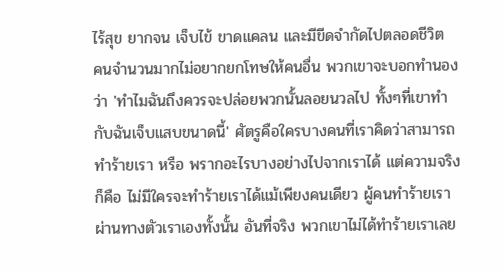ไร้สุข ยากจน เจ็บไข้ ขาดแคลน และมีขีดจำกัดไปตลอดชีวิต
คนจำนวนมากไม่อยากยกโทษให้คนอื่น พวกเขาจะบอกทำนองว่า 'ทำไมฉันถึงควรจะปล่อยพวกนั้นลอยนวลไป ทั้งๆที่เขาทำกับฉันเจ็บแสบขนาดนี้' ศัตรูคือใครบางคนที่เราคิดว่าสามารถทำร้ายเรา หรือ พรากอะไรบางอย่างไปจากเราได้ แต่ความจริงก็คือ ไม่มีใครจะทำร้ายเราได้แม้เพียงคนเดียว ผู้คนทำร้ายเรา ผ่านทางตัวเราเองทั้งนั้น อันที่จริง พวกเขาไม่ได้ทำร้ายเราเลย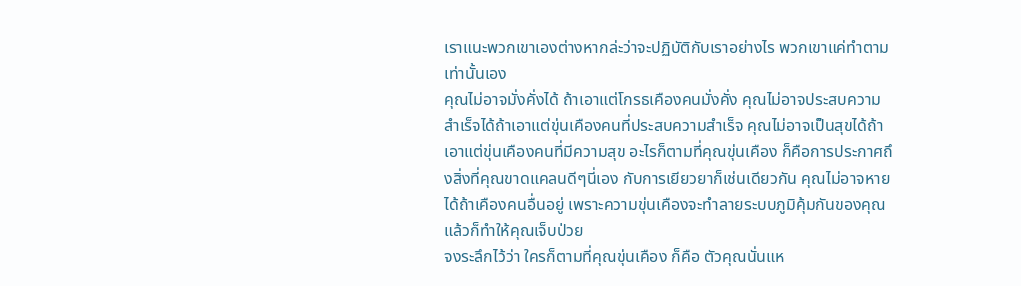เราแนะพวกเขาเองต่างหากล่ะว่าจะปฏิบัติกับเราอย่างไร พวกเขาแค่ทำตามเท่านั้นเอง
คุณไม่อาจมั่งคั่งได้ ถ้าเอาแต่โกรธเคืองคนมั่งคั่ง คุณไม่อาจประสบความสำเร็จได้ถ้าเอาแต่ขุ่นเคืองคนที่ประสบความสำเร็จ คุณไม่อาจเป็นสุขได้ถ้าเอาแต่ขุ่นเคืองคนที่มีความสุข อะไรก็ตามที่คุณขุ่นเคือง ก็คือการประกาศถึงสิ่งที่คุณขาดแคลนดีๆนี่เอง กับการเยียวยาก็เช่นเดียวกัน คุณไม่อาจหายได้ถ้าเคืองคนอื่นอยู่ เพราะความขุ่นเคืองจะทำลายระบบภูมิคุ้มกันของคุณ แล้วก็ทำให้คุณเจ็บป่วย
จงระลึกไว้ว่า ใครก็ตามที่คุณขุ่นเคือง ก็คือ ตัวคุณนั่นแห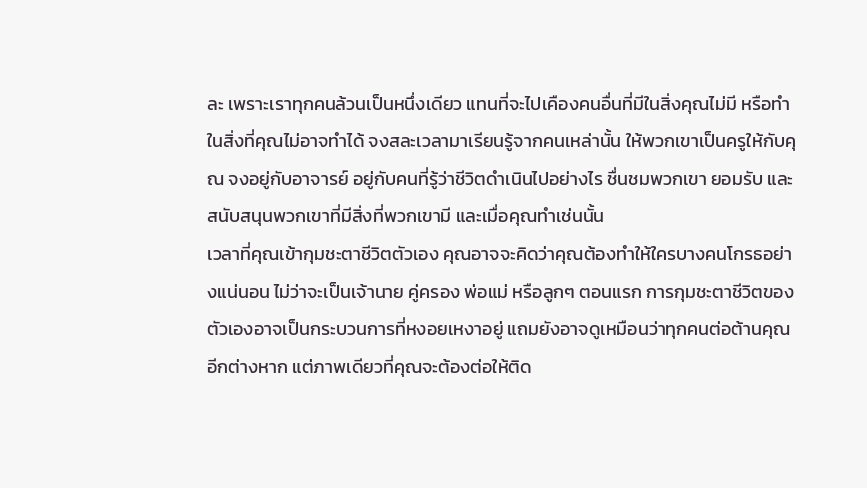ละ เพราะเราทุกคนล้วนเป็นหนึ่งเดียว แทนที่จะไปเคืองคนอื่นที่มีในสิ่งคุณไม่มี หรือทำในสิ่งที่คุณไม่อาจทำได้ จงสละเวลามาเรียนรู้จากคนเหล่านั้น ให้พวกเขาเป็นครูให้กับคุณ จงอยู่กับอาจารย์ อยู่กับคนที่รู้ว่าชีวิตดำเนินไปอย่างไร ชื่นชมพวกเขา ยอมรับ และสนับสนุนพวกเขาที่มีสิ่งที่พวกเขามี และเมื่อคุณทำเช่นนั้น
เวลาที่คุณเข้ากุมชะตาชีวิตตัวเอง คุณอาจจะคิดว่าคุณต้องทำให้ใครบางคนโกรธอย่างแน่นอน ไม่ว่าจะเป็นเจ้านาย คู่ครอง พ่อแม่ หรือลูกๆ ตอนแรก การกุมชะตาชีวิตของตัวเองอาจเป็นกระบวนการที่หงอยเหงาอยู่ แถมยังอาจดูเหมือนว่าทุกคนต่อต้านคุณอีกต่างหาก แต่ภาพเดียวที่คุณจะต้องต่อให้ติด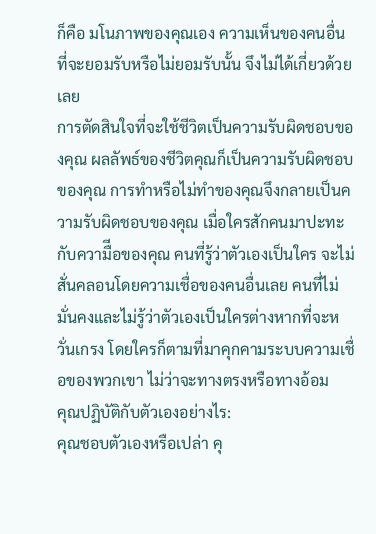ก็คือ มโนภาพของคุณเอง ความเห็นของคนอื่นที่จะยอมรับหรือไม่ยอมรับนั้น จึงไม่ได้เกี่ยวด้วยเลย
การตัดสินใจที่จะใช้ชีวิตเป็นความรับผิดชอบของคุณ ผลลัพธ์ของชีวิตคุณก็เป็นความรับผิดชอบของคุณ การทำหรือไม่ทำของคุณจึงกลายเป็นความรับผิดชอบของคุณ เมื่อใครสักคนมาปะทะกับความืีอของคุณ คนที่รู้ว่าตัวเองเป็นใคร จะไม่สั่นคลอนโดยความเชื่อของคนอื่นเลย คนที่ไม่มั่นคงและไม่รู้ว่าตัวเองเป็นใครต่างหากที่จะหวั่นเกรง โดยใครก็ตามที่มาคุกคามระบบความเชื่อของพวกเขา ไม่ว่าจะทางตรงหรือทางอ้อม
คุณปฏิบัติกับตัวเองอย่างไร:
คุณชอบตัวเองหรือเปล่า คุ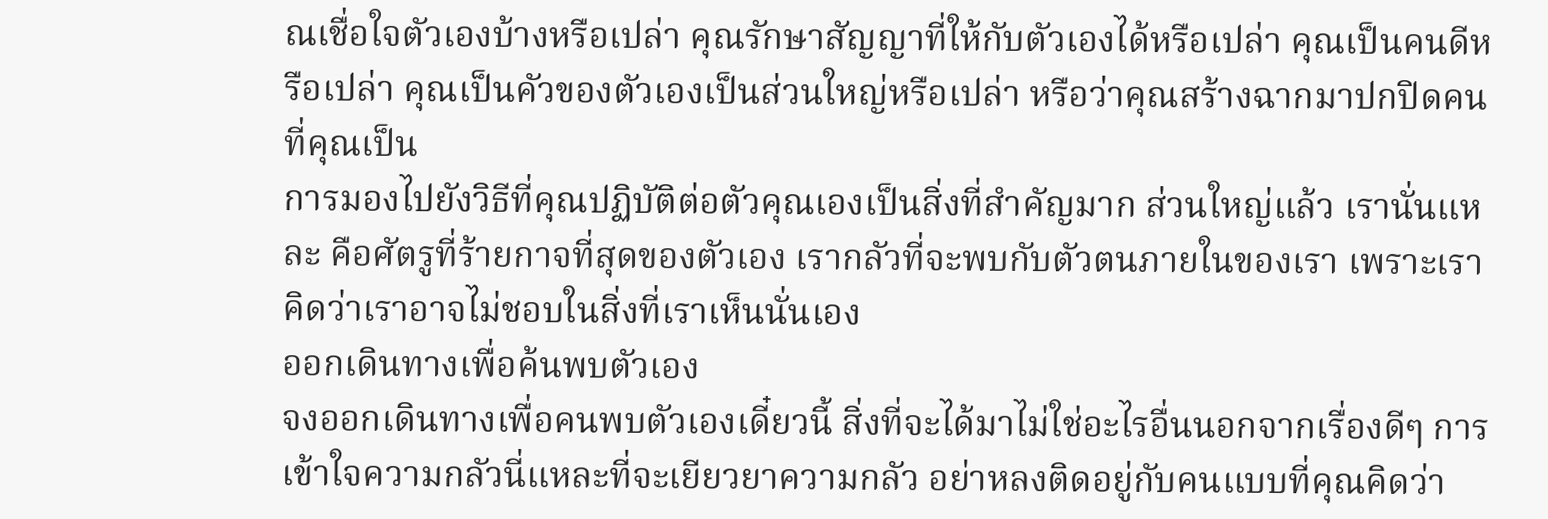ณเชื่อใจตัวเองบ้างหรือเปล่า คุณรักษาสัญญาที่ให้กับตัวเองได้หรือเปล่า คุณเป็นคนดีหรือเปล่า คุณเป็นคัวของตัวเองเป็นส่วนใหญ่หรือเปล่า หรือว่าคุณสร้างฉากมาปกปิดคนที่คุณเป็น
การมองไปยังวิธีที่คุณปฏิบัติต่อตัวคุณเองเป็นสิ่งที่สำคัญมาก ส่วนใหญ่แล้ว เรานั่นแหละ คือศัตรูที่ร้ายกาจที่สุดของตัวเอง เรากลัวที่จะพบกับตัวตนภายในของเรา เพราะเราคิดว่าเราอาจไม่ชอบในสิ่งที่เราเห็นนั่นเอง
ออกเดินทางเพื่อค้นพบตัวเอง
จงออกเดินทางเพื่อคนพบตัวเองเดี๋ยวนี้ สิ่งที่จะได้มาไม่ใช่อะไรอื่นนอกจากเรื่องดีๆ การเข้าใจความกลัวนี่แหละที่จะเยียวยาความกลัว อย่าหลงติดอยู่กับคนแบบที่คุณคิดว่า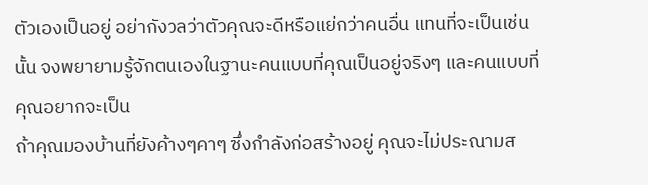ตัวเองเป็นอยู่ อย่ากังวลว่าตัวคุณจะดีหรือแย่กว่าคนอื่น แทนที่จะเป็นเช่นนั้น จงพยายามรู้จักตนเองในฐานะคนแบบที่คุณเป็นอยู่จริงๆ และคนแบบที่คุณอยากจะเป็น
ถ้าคุณมองบ้านที่ยังค้างๆคาๆ ซึ่งกำลังก่อสร้างอยู่ คุณจะไม่ประณามส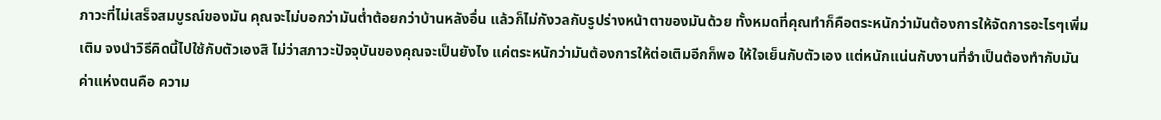ภาวะที่ไม่เสร็จสมบูรณ์ของมัน คุณจะไม่บอกว่ามันต่ำต้อยกว่าบ้านหลังอื่น แล้วก็ไม่กังวลกับรูปร่างหน้าตาของมันด้วย ทั้งหมดที่คุณทำก็คือตระหนักว่ามันต้องการให้จัดการอะไรๆเพิ่มเติม จงนำวิธีคิดนี้ไปใช้กับตัวเองสิ ไม่ว่าสภาวะปัจจุบันของคุณจะเป็นยังไง แค่ตระหนักว่ามันต้องการให้ต่อเติมอีกก็พอ ให้ใจเย็นกับตัวเอง แต่หนักแน่นกับงานที่จำเป็นต้องทำกับมัน
ค่าแห่งตนคือ ความ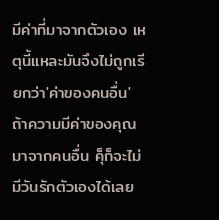มีค่าที่มาจากตัวเอง เหตุนี้แหละมันจึงไม่ถูกเรียกว่า'ค่าของคนอื่น' ถ้าความมีค่าของคุณมาจากคนอื่น คุ็ก็จะไม่มีวันรักตัวเองได้เลย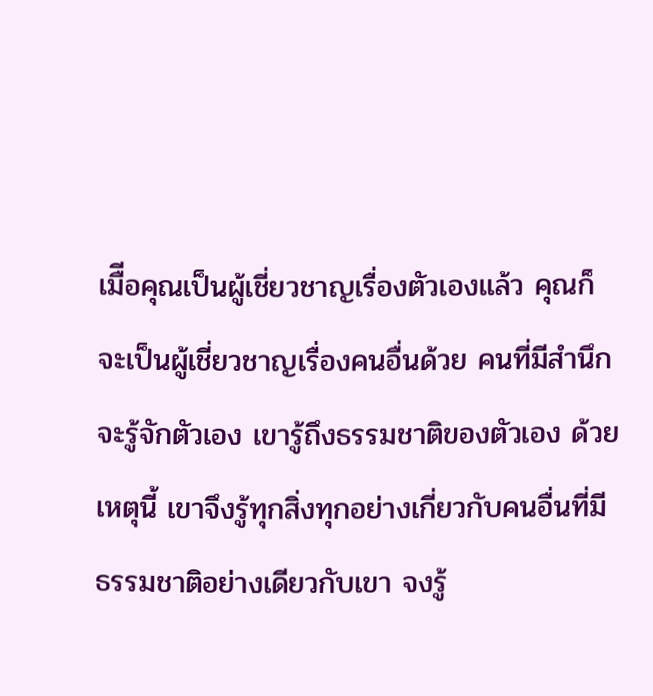เมืีอคุณเป็นผู้เชี่ยวชาญเรื่องตัวเองแล้ว คุณก็จะเป็นผู้เชี่ยวชาญเรื่องคนอื่นด้วย คนที่มีสำนึกจะรู้จักตัวเอง เขารู้ถึงธรรมชาติของตัวเอง ด้วยเหตุนี้ เขาจึงรู้ทุกสิ่งทุกอย่างเกี่ยวกับคนอื่นที่มีธรรมชาติอย่างเดียวกับเขา จงรู้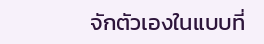จักตัวเองในแบบที่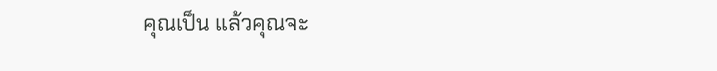คุณเป็น แล้วคุณจะ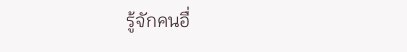รู้จักคนอื่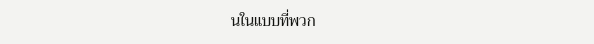นในแบบที่พวก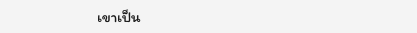เขาเป็น